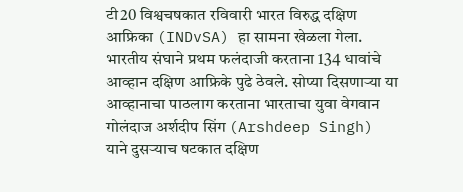टी20 विश्वचषकात रविवारी भारत विरुद्ध दक्षिण आफ्रिका (INDvSA) हा सामना खेळला गेला. भारतीय संघाने प्रथम फलंदाजी करताना 134 धावांचे आव्हान दक्षिण आफ्रिके पुढे ठेवले. सोप्या दिसणाऱ्या या आव्हानाचा पाठलाग करताना भारताचा युवा वेगवान गोलंदाज अर्शदीप सिंग (Arshdeep Singh) याने दुसऱ्याच षटकात दक्षिण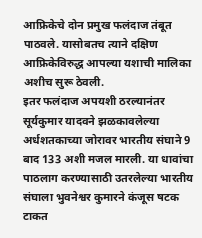आफ्रिकेचे दोन प्रमुख फलंदाज तंबूत पाठवले. यासोबतच त्याने दक्षिण आफ्रिकेविरुद्ध आपल्या यशाची मालिका अशीच सुरू ठेवली.
इतर फलंदाज अपयशी ठरल्यानंतर सूर्यकुमार यादवने झळकावलेल्या अर्धशतकाच्या जोरावर भारतीय संघाने 9 बाद 133 अशी मजल मारली. या धावांचा पाठलाग करण्यासाठी उतरलेल्या भारतीय संघाला भुवनेश्वर कुमारने कंजूस षटक टाकत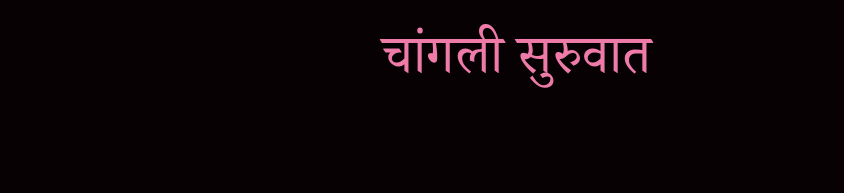चांगली सुरुवात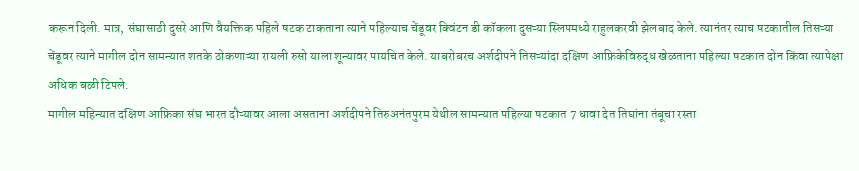करून दिली. मात्र, संघासाठी दुसरे आणि वैयक्तिक पहिले षटक टाकताना त्याने पहिल्याच चेंडूवर क्विंटन डी कॉकला दुसऱ्या स्लिपमध्ये राहुलकरवी झेलबाद केले. त्यानंतर त्याच षटकातील तिसऱ्या चेंडूवर त्याने मागील दोन सामन्यात शतके ठोकणाऱ्या रायली रुसो याला शून्यावर पायचित केले. याबरोबरच अर्शदीपने तिसऱ्यांदा दक्षिण आफ्रिकेविरुद्ध खेळताना पहिल्या षटकात दोन किंवा त्यापेक्षा अधिक बळी टिपले.
मागील महिन्यात दक्षिण आफ्रिका संघ भारत दौऱ्यावर आला असताना अर्शदीपने तिरुअनंतपुरम येथील सामन्यात पहिल्या षटकात 7 धावा देत तिघांना तंबूचा रस्ता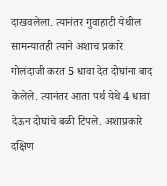दाखवलेला. त्यानंतर गुवाहाटी येथील सामन्यातही त्याने अशाच प्रकारे गोलंदाजी करत 5 धावा देत दोघांना बाद केलेले. त्यानंतर आता पर्थ येथे 4 धावा देऊन दोघांचे बळी टिपले. अशाप्रकारे दक्षिण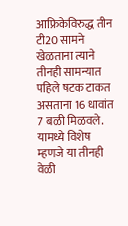आफ्रिकेविरुद्ध तीन टी20 सामने खेळताना त्याने तीनही सामन्यात पहिले षटक टाकत असताना 16 धावांत 7 बळी मिळवले. यामध्ये विशेष म्हणजे या तीनही वेळी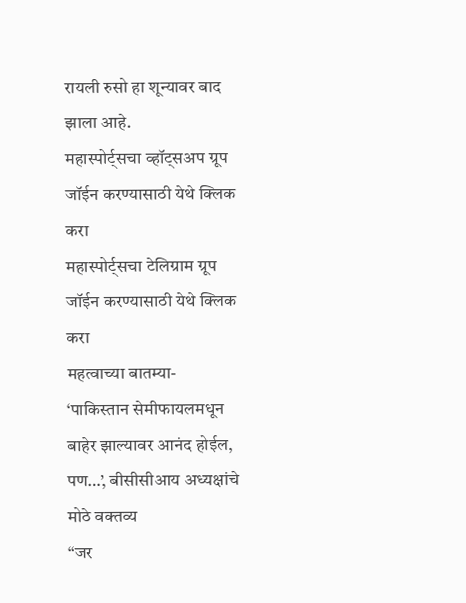रायली रुसो हा शून्यावर बाद झाला आहे.
महास्पोर्ट्सचा व्हॉट्सअप ग्रूप जॉईन करण्यासाठी येथे क्लिक करा
महास्पोर्ट्सचा टेलिग्राम ग्रूप जॉईन करण्यासाठी येथे क्लिक करा
महत्वाच्या बातम्या-
‘पाकिस्तान सेमीफायलमधून बाहेर झाल्यावर आनंद होईल, पण…’, बीसीसीआय अध्यक्षांचे मोठे वक्तव्य
“जर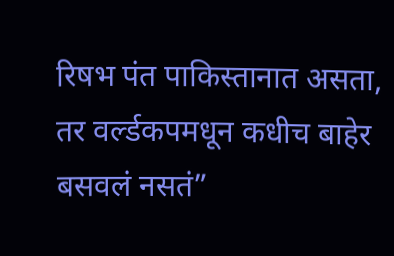रिषभ पंत पाकिस्तानात असता, तर वर्ल्डकपमधून कधीच बाहेर बसवलं नसतं”